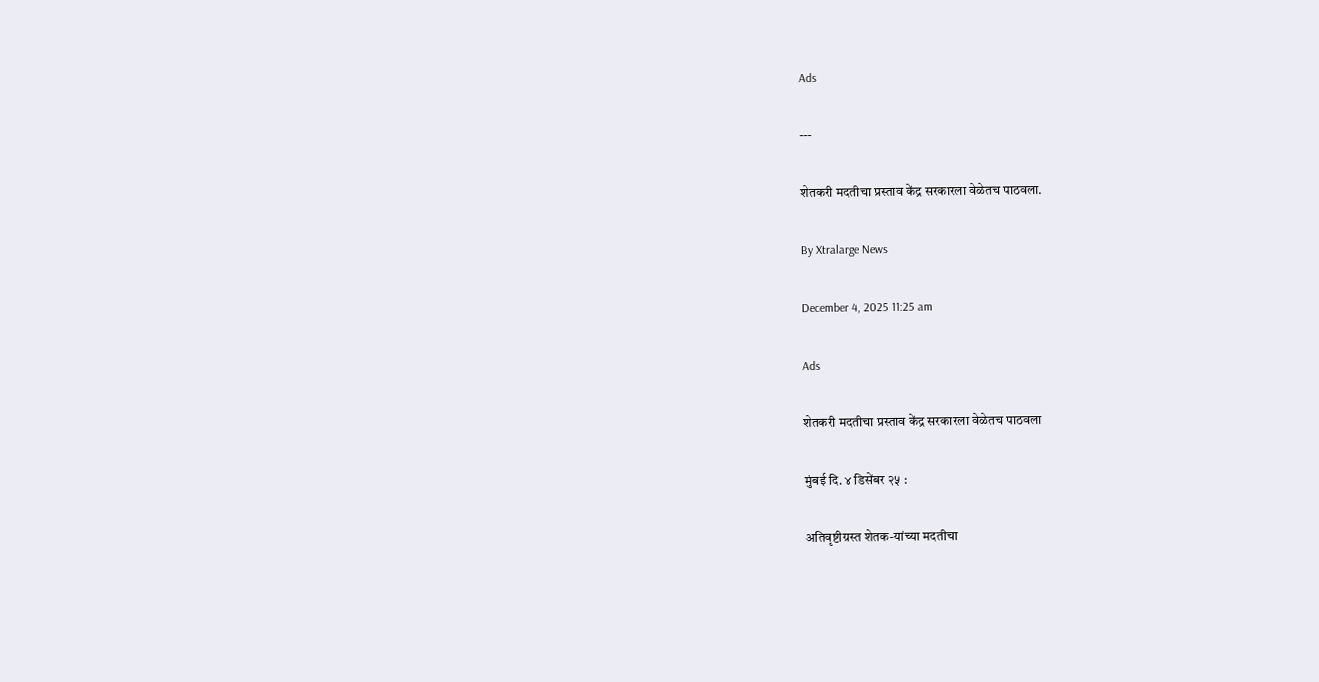Ads

---

शेतकरी मदतीचा प्रस्ताव केंद्र सरकारला वेळेतच पाठवला.

By Xtralarge News

December 4, 2025 11:25 am

Ads

शेतकरी मदतीचा प्रस्ताव केंद्र सरकारला वेळेतच पाठवला

मुंबई दि. ४ डिसेंबर २५ :

अतिवृष्टीग्रस्त शेतक-यांच्या मदतीचा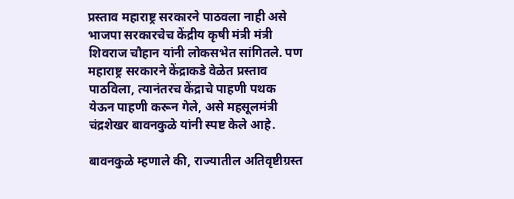प्रस्ताव महाराष्ट्र सरकारने पाठवला नाही असे भाजपा सरकारचेच केंद्रीय कृषी मंत्री मंत्री शिवराज चौहान यांनी लोकसभेत सांगितले. पण महाराष्ट्र सरकारने केंद्राकडे वेळेत प्रस्ताव पाठविला, त्यानंतरच केंद्राचे पाहणी पथक येऊन पाहणी करून गेले, असे महसूलमंत्री चंद्रशेखर बावनकुळे यांनी स्पष्ट केले आहे.

बावनकुळे म्हणाले की, राज्यातील अतिवृष्टीग्रस्त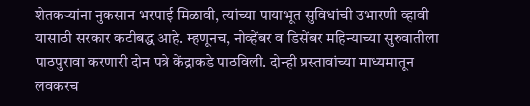शेतकऱ्यांना नुकसान भरपाई मिळावी, त्यांच्या पायाभूत सुविधांची उभारणी व्हावी यासाठी सरकार कटीबद्ध आहे. म्हणूनच, नोव्हेंबर व डिसेंबर महिन्याच्या सुरुवातीला पाठपुरावा करणारी दोन पत्रे केंद्राकडे पाठविली. दोन्ही प्रस्तावांच्या माध्यमातून लवकरच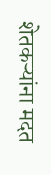शेतकऱ्यांना मदत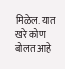मिळेल. यात खरे कोण बोलत आहे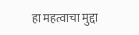हा महत्वाचा मुद्दा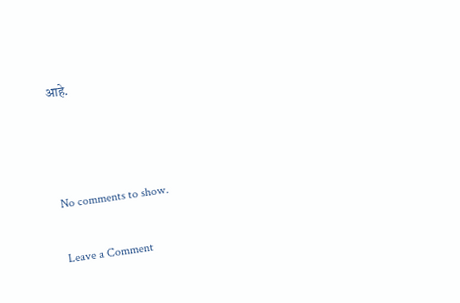आहे.



No comments to show.

Leave a Comment